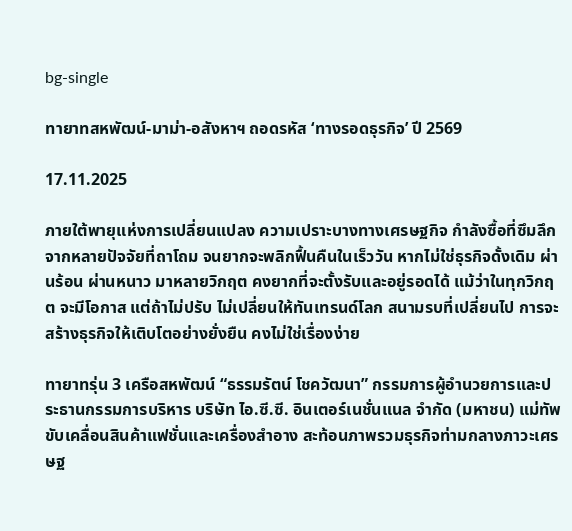bg-single

ทายาทสหพัฒน์-มาม่า-อสังหาฯ ถอดรหัส ‘ทางรอดธุรกิจ’ ปี 2569

17.11.2025

ภายใต้พายุแห่งการเปลี่ยนแปลง ความเปราะบางทางเศรษฐกิจ กำลังซื้อที่ซึมลึก จากหลายปัจจัยที่ถาโถม จนยากจะพลิกฟื้นคืนในเร็ววัน หากไม่ใช่ธุรกิจดั้งเดิม ผ่านร้อน ผ่านหนาว มาหลายวิกฤต คงยากที่จะตั้งรับและอยู่รอดได้ แม้ว่าในทุกวิกฤต จะมีโอกาส แต่ถ้าไม่ปรับ ไม่เปลี่ยนให้ทันเทรนด์โลก สนามรบที่เปลี่ยนไป การจะสร้างธุรกิจให้เติบโตอย่างยั่งยืน คงไม่ใช่เรื่องง่าย

ทายาทรุ่น 3 เครือสหพัฒน์ “ธรรมรัตน์ โชควัฒนา” กรรมการผู้อำนวยการและประธานกรรมการบริหาร บริษัท ไอ.ซี.ซี. อินเตอร์เนชั่นแนล จำกัด (มหาชน) แม่ทัพขับเคลื่อนสินค้าแฟชั่นและเครื่องสำอาง สะท้อนภาพรวมธุรกิจท่ามกลางภาวะเศรษฐ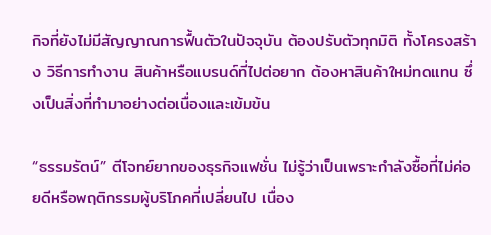กิจที่ยังไม่มีสัญญาณการฟื้นตัวในปัจจุบัน ต้องปรับตัวทุกมิติ ทั้งโครงสร้าง วิธีการทำงาน สินค้าหรือแบรนด์ที่ไปต่อยาก ต้องหาสินค้าใหม่ทดแทน ซึ่งเป็นสิ่งที่ทำมาอย่างต่อเนื่องและเข้มข้น

“ธรรมรัตน์” ตีโจทย์ยากของธุรกิจแฟชั่น ไม่รู้ว่าเป็นเพราะกำลังซื้อที่ไม่ค่อยดีหรือพฤติกรรมผู้บริโภคที่เปลี่ยนไป เนื่อง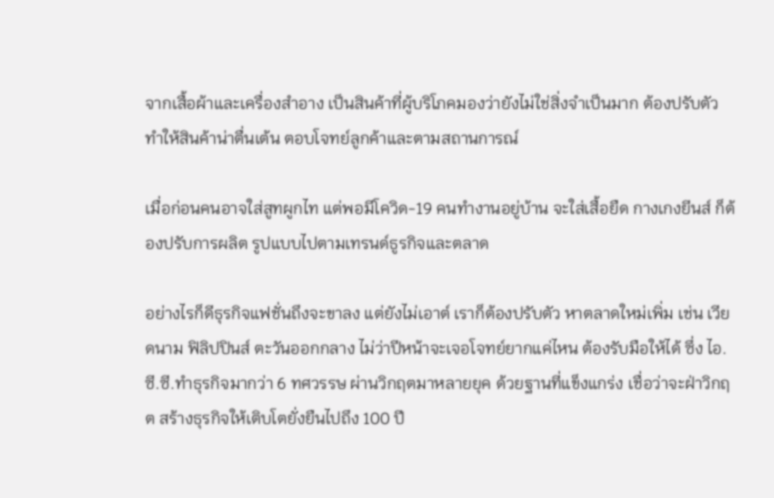จากเสื้อผ้าและเครื่องสำอาง เป็นสินค้าที่ผู้บริโภคมองว่ายังไม่ใช่สิ่งจำเป็นมาก ต้องปรับตัว ทำให้สินค้าน่าตื่นเต้น ตอบโจทย์ลูกค้าและตามสถานการณ์

เมื่อก่อนคนอาจใส่สูทผูกไท แต่พอมีโควิด-19 คนทำงานอยู่บ้าน จะใส่เสื้อยืด กางเกงยีนส์ ก็ต้องปรับการผลิต รูปแบบไปตามเทรนด์ธูรกิจและตลาด

อย่างไรก็ดีธุรกิจแฟชั่นถึงจะขาลง แต่ยังไม่เอาต์ เราก็ต้องปรับตัว หาตลาดใหม่เพิ่ม เช่น เวียดนาม ฟิลิปปินส์ ตะวันออกกลาง ไม่ว่าปีหน้าจะเจอโจทย์ยากแค่ไหน ต้องรับมือให้ได้ ซึ่ง ไอ.ซี.ซี.ทำธุรกิจมากว่า 6 ทศวรรษ ผ่านวิกฤตมาหลายยุค ด้วยฐานที่แข็งแกร่ง เชื่อว่าจะฝ่าวิกฤต สร้างธุรกิจให้เติบโตยั่งยืนไปถึง 100 ปี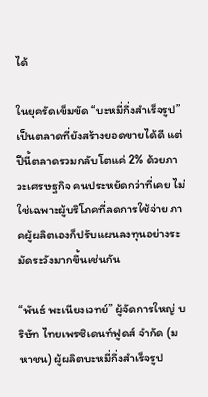ได้

ในยุครัดเข็มขัด “บะหมี่กึ่งสำเร็จรูป” เป็นตลาดที่ยังสร้างยอดขายได้ดี แต่ปีนี้ตลาดรวมกลับโตแค่ 2% ด้วยภาวะเศรษฐกิจ คนประหยัดกว่าที่เคย ไม่ใช่เฉพาะผู้บริโภคที่ลดการใช้จ่าย ภาคผู้ผลิตเองก็ปรับแผนลงทุนอย่างระมัดระวังมากขึ้นเช่นกัน

“พันธ์ พะเนียงเวทย์” ผู้จัดการใหญ่ บริษัท ไทยเพรซิเดนท์ฟูดส์ จำกัด (มหาชน) ผู้ผลิตบะหมี่กึ่งสำเร็จรูป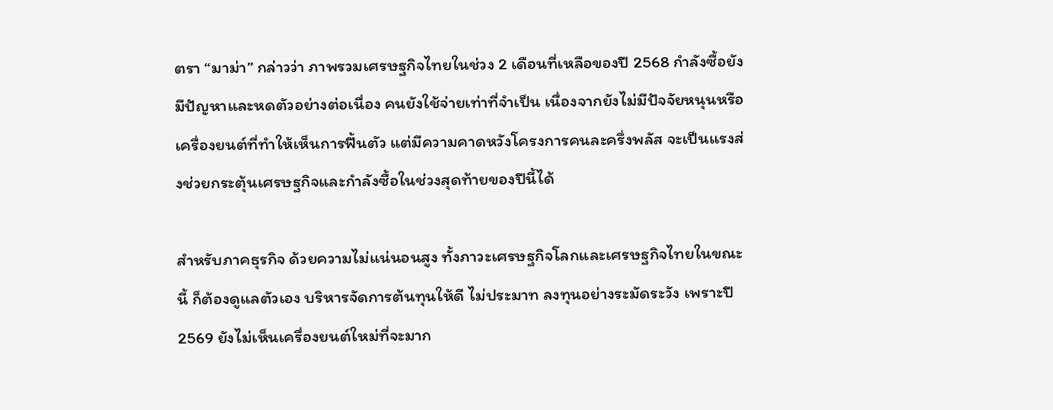ตรา “มาม่า” กล่าวว่า ภาพรวมเศรษฐกิจไทยในช่วง 2 เดือนที่เหลือของปี 2568 กำลังซื้อยังมีปัญหาและหดตัวอย่างต่อเนื่อง คนยังใช้จ่ายเท่าที่จำเป็น เนื่องจากยังไม่มีปัจจัยหนุนหรือเครื่องยนต์ที่ทำให้เห็นการฟื้นตัว แต่มีความคาดหวังโครงการคนละครึ่งพลัส จะเป็นแรงส่งช่วยกระตุ้นเศรษฐกิจและกำลังซื้อในช่วงสุดท้ายของปีนี้ได้

สำหรับภาคธุรกิจ ด้วยความไม่แน่นอนสูง ทั้งภาวะเศรษฐกิจโลกและเศรษฐกิจไทยในขณะนี้ ก็ต้องดูแลตัวเอง บริหารจัดการต้นทุนให้ดี ไม่ประมาท ลงทุนอย่างระมัดระวัง เพราะปี 2569 ยังไม่เห็นเครื่องยนต์ใหม่ที่จะมาก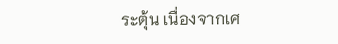ระตุ้น เนื่องจากเศ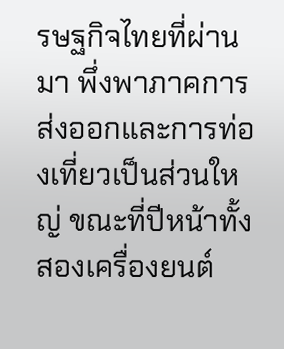รษฐกิจไทยที่ผ่านมา พึ่งพาภาคการส่งออกและการท่องเที่ยวเป็นส่วนใหญ่ ขณะที่ปีหน้าทั้งสองเครื่องยนต์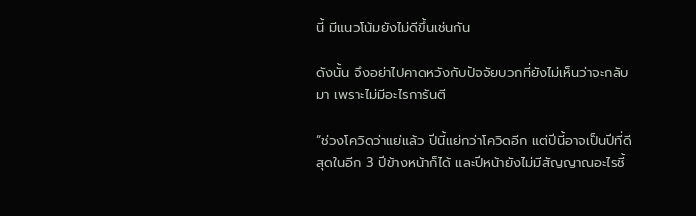นี้ มีแนวโน้มยังไม่ดีขึ้นเช่นกัน

ดังนั้น จึงอย่าไปคาดหวังกับปัจจัยบวกที่ยังไม่เห็นว่าจะกลับมา เพราะไม่มีอะไรการันตี

“ช่วงโควิดว่าแย่แล้ว ปีนี้แย่กว่าโควิดอีก แต่ปีนี้อาจเป็นปีที่ดีสุดในอีก 3 ปีข้างหน้าก็ได้ และปีหน้ายังไม่มีสัญญาณอะไรชี้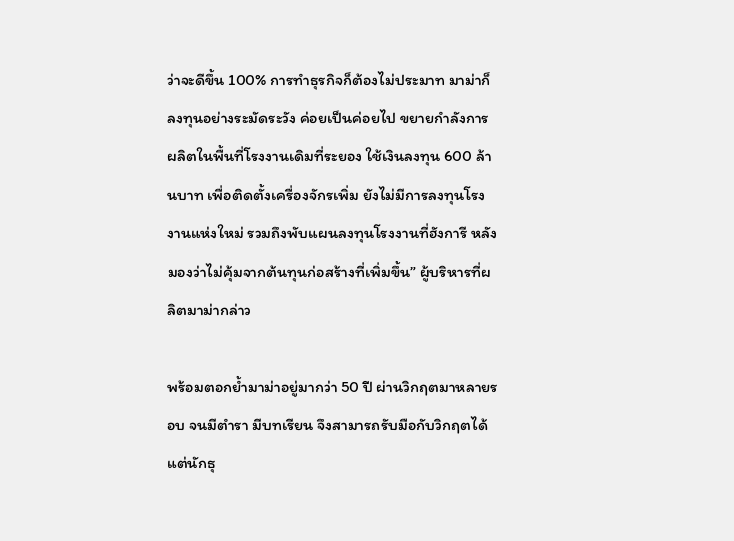ว่าจะดีขึ้น 100% การทำธุรกิจก็ต้องไม่ประมาท มาม่าก็ลงทุนอย่างระมัดระวัง ค่อยเป็นค่อยไป ขยายกำลังการผลิตในพื้นที่โรงงานเดิมที่ระยอง ใช้เงินลงทุน 600 ล้านบาท เพื่อติดตั้งเครื่องจักรเพิ่ม ยังไม่มีการลงทุนโรงงานแห่งใหม่ รวมถึงพับแผนลงทุนโรงงานที่ฮังการี หลังมองว่าไม่คุ้มจากต้นทุนก่อสร้างที่เพิ่มขึ้น” ผู้บริหารที่ผลิตมาม่ากล่าว

พร้อมตอกย้ำมาม่าอยู่มากว่า 50 ปี ผ่านวิกฤตมาหลายรอบ จนมีตำรา มีบทเรียน จึงสามารถรับมือกับวิกฤตได้ แต่นักธุ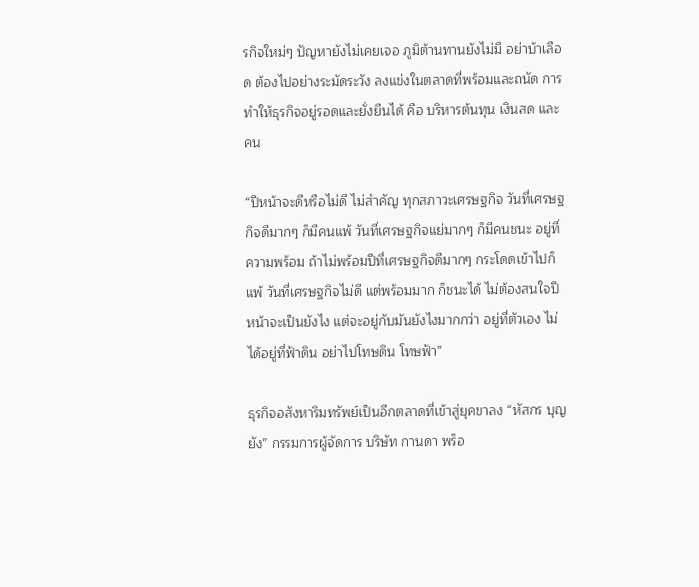รกิจใหม่ๆ ปัญหายังไม่เคยเจอ ภูมิต้านทานยังไม่มี อย่าบ้าเลือด ต้องไปอย่างระมัดระวัง ลงแข่งในตลาดที่พร้อมและถนัด การทำให้ธุรกิจอยู่รอดและยั่งยืนได้ คือ บริหารต้นทุน เงินสด และคน

“ปีหน้าจะดีหรือไม่ดี ไม่สำคัญ ทุกสภาวะเศรษฐกิจ วันที่เศรษฐกิจดีมากๆ ก็มีคนแพ้ วันที่เศรษฐกิจแย่มากๆ ก็มีคนชนะ อยู่ที่ความพร้อม ถ้าไม่พร้อมปีที่เศรษฐกิจดีมากๆ กระโดดเข้าไปก็แพ้ วันที่เศรษฐกิจไม่ดี แต่พร้อมมาก ก็ชนะได้ ไม่ต้องสนใจปีหน้าจะเป็นยังไง แต่จะอยู่กับมันยังไงมากกว่า อยู่ที่ตัวเอง ไม่ได้อยู่ที่ฟ้าดิน อย่าไปโทษดิน โทษฟ้า”

ธุรกิจอสังหาริมทรัพย์เป็นอีกตลาดที่เข้าสู่ยุคขาลง “หัสกร บุญยัง” กรรมการผู้จัดการ บริษัท กานดา พร็อ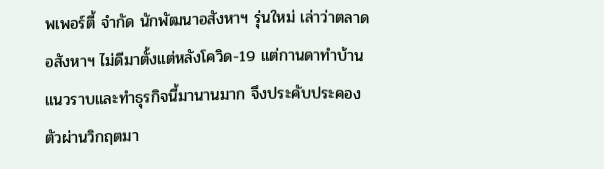พเพอร์ตี้ จำกัด นักพัฒนาอสังหาฯ รุ่นใหม่ เล่าว่าตลาดอสังหาฯ ไม่ดีมาตั้งแต่หลังโควิด-19 แต่กานดาทำบ้านแนวราบและทำธุรกิจนี้มานานมาก จึงประคับประคองตัวผ่านวิกฤตมา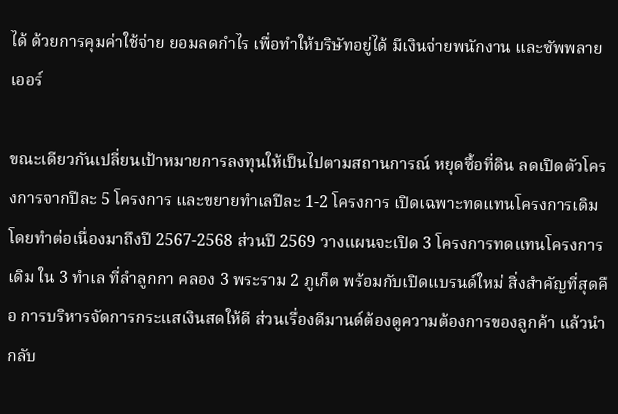ได้ ด้วยการคุมค่าใช้จ่าย ยอมลดกำไร เพื่อทำให้บริษัทอยู่ได้ มีเงินจ่ายพนักงาน และซัพพลายเออร์

ขณะเดียวกันเปลี่ยนเป้าหมายการลงทุนให้เป็นไปตามสถานการณ์ หยุดซื้อที่ดิน ลดเปิดตัวโครงการจากปีละ 5 โครงการ และขยายทำเลปีละ 1-2 โครงการ เปิดเฉพาะทดแทนโครงการเดิม โดยทำต่อเนื่องมาถึงปี 2567-2568 ส่วนปี 2569 วางแผนจะเปิด 3 โครงการทดแทนโครงการเดิม ใน 3 ทำเล ที่ลำลูกกา คลอง 3 พระราม 2 ภูเก็ต พร้อมกับเปิดแบรนด์ใหม่ สิ่งสำคัญที่สุดคือ การบริหารจัดการกระแสเงินสดให้ดี ส่วนเรื่องดีมานด์ต้องดูความต้องการของลูกค้า แล้วนำกลับ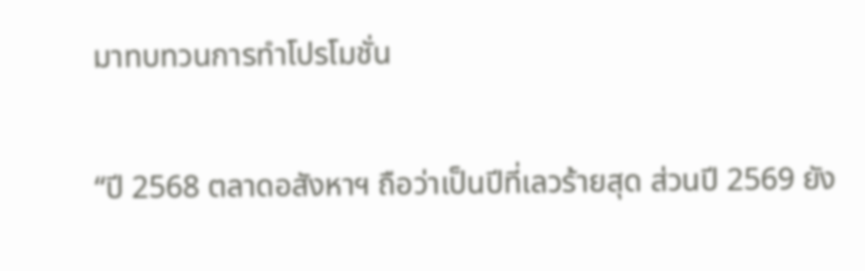มาทบทวนการทำโปรโมชั่น

“ปี 2568 ตลาดอสังหาฯ ถือว่าเป็นปีที่เลวร้ายสุด ส่วนปี 2569 ยัง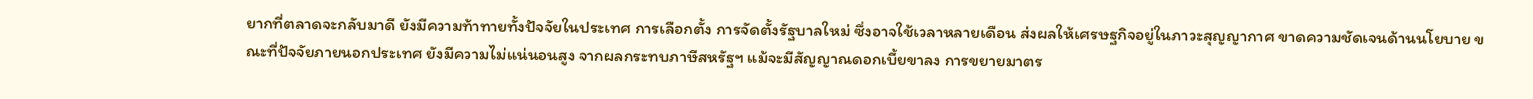ยากที่ตลาดจะกลับมาดี ยังมีความท้าทายทั้งปัจจัยในประเทศ การเลือกตั้ง การจัดตั้งรัฐบาลใหม่ ซึ่งอาจใช้เวลาหลายเดือน ส่งผลให้เศรษฐกิจอยู่ในภาวะสุญญากาศ ขาดความชัดเจนด้านนโยบาย ขณะที่ปัจจัยภายนอกประเทศ ยังมีความไม่แน่นอนสูง จากผลกระทบภาษีสหรัฐฯ แม้จะมีสัญญาณดอกเบี้ยขาลง การขยายมาตร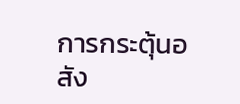การกระตุ้นอสัง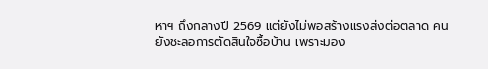หาฯ ถึงกลางปี 2569 แต่ยังไม่พอสร้างแรงส่งต่อตลาด คนยังชะลอการตัดสินใจซื้อบ้าน เพราะมอง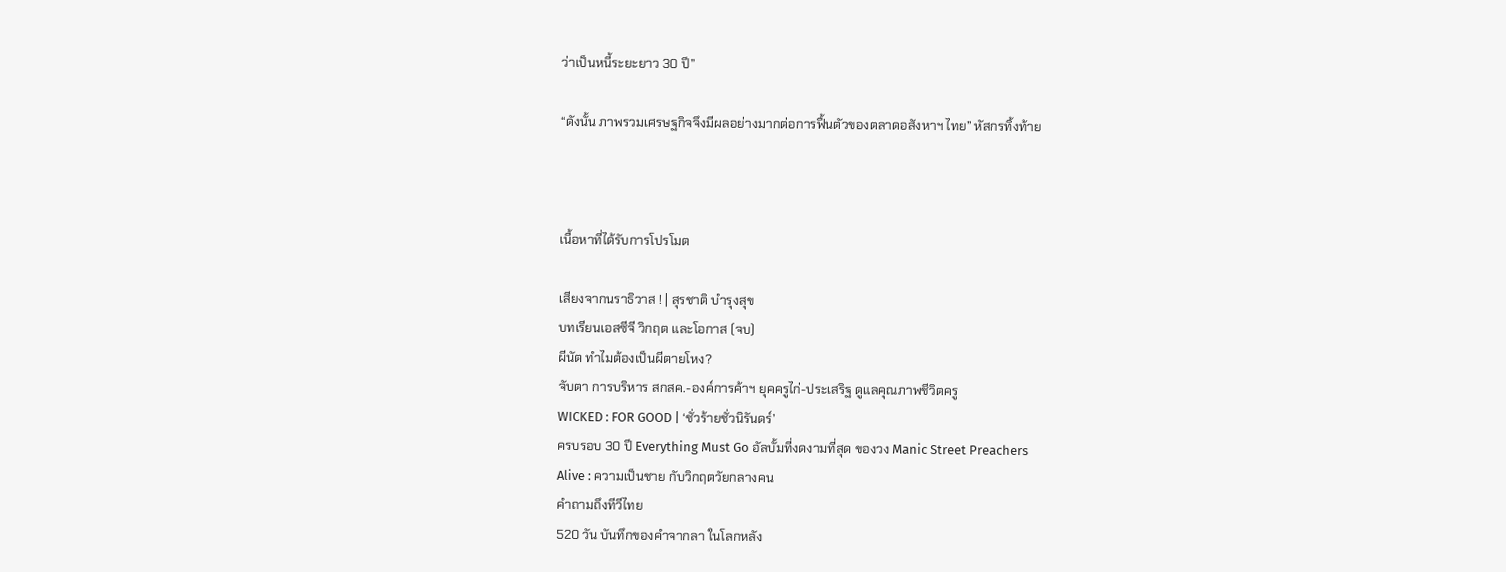ว่าเป็นหนี้ระยะยาว 30 ปี”

“ดังนั้น ภาพรวมเศรษฐกิจจึงมีผลอย่างมากต่อการฟื้นตัวของตลาดอสังหาฯ ไทย” หัสกรทิ้งท้าย



เนื้อหาที่ได้รับการโปรโมต

เสียงจากนราธิวาส ! | สุรชาติ บำรุงสุข
บทเรียนเอสซีจี วิกฤต และโอกาส (จบ)
ผีนัต ทำไมต้องเป็นผีตายโหง?
จับตา การบริหาร สกสค.-องค์การค้าฯ ยุคครูไก่-ประเสริฐ ดูแลคุณภาพชีวิตครู
WICKED : FOR GOOD | ‘ชั่วร้ายชั่วนิรันดร์’
ครบรอบ 30 ปี Everything Must Go อัลบั้มที่งดงามที่สุด ของวง Manic Street Preachers
Alive : ความเป็นชาย กับวิกฤตวัยกลางคน
คำถามถึงทีวีไทย
520 วัน บันทึกของคำจากลา ในโลกหลัง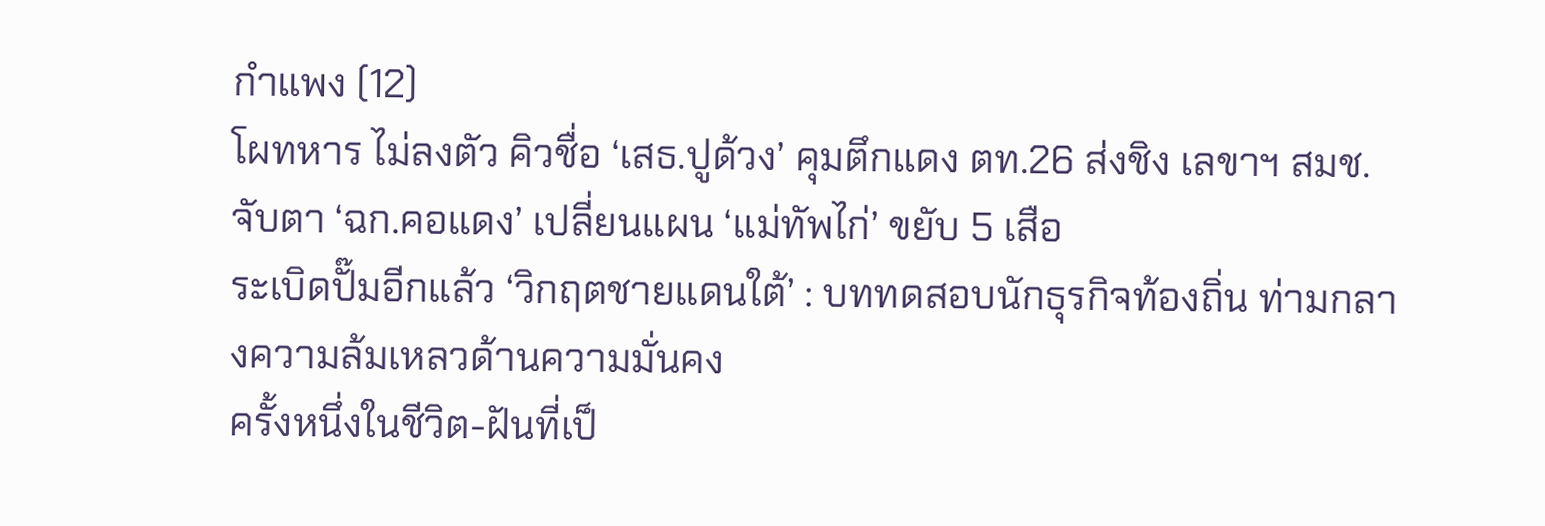กำแพง (12)
โผทหาร ไม่ลงตัว คิวชื่อ ‘เสธ.ปูด้วง’ คุมตึกแดง ตท.26 ส่งชิง เลขาฯ สมช. จับตา ‘ฉก.คอแดง’ เปลี่ยนแผน ‘แม่ทัพไก่’ ขยับ 5 เสือ
ระเบิดปั๊มอีกแล้ว ‘วิกฤตชายแดนใต้’ : บททดสอบนักธุรกิจท้องถิ่น ท่ามกลางความล้มเหลวด้านความมั่นคง
ครั้งหนึ่งในชีวิต-ฝันที่เป็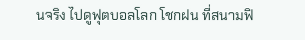นจริง ไปดูฟุตบอลโลก โชกฝน ที่สนามฟิ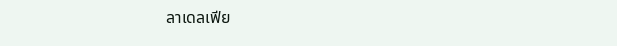ลาเดลเฟีย